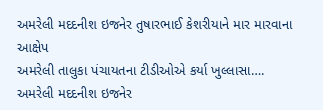અમરેલી મદદનીશ ઇજનેર તુષારભાઈ કેશરીયાને માર મારવાના આક્ષેપ
અમરેલી તાલુકા પંચાયતના ટીડીઓએ કર્યા ખુલ્લાસા….
અમરેલી મદદનીશ ઇજનેર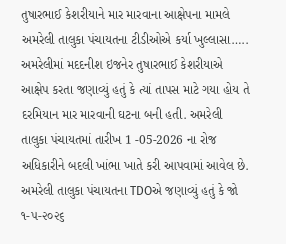તુષારભાઈ કેશરીયાને માર મારવાના આક્ષેપના મામલે અમરેલી તાલુકા પંચાયતના ટીડીઓએ કર્યા ખુલ્લાસા…..
અમરેલીમાં મદદનીશ ઇજનેર તુષારભાઈ કેશરીયાએ આક્ષેપ કરતા જણાવ્યું હતું કે ત્યાં તાપસ માટે ગયા હોય તે દરમિયાન માર મારવાની ઘટના બની હતી. અમરેલી તાલુકા પંચાયતમાં તારીખ 1 -05-2026 ના રોજ અધિકારીને બદલી ખાંભા ખાતે કરી આપવામાં આવેલ છે. અમરેલી તાલુકા પંચાયતના TDOએ જણાવ્યું હતું કે જો ૧-૫-૨૦૨૬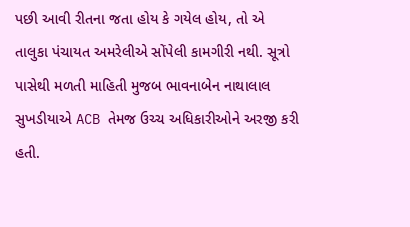પછી આવી રીતના જતા હોય કે ગયેલ હોય, તો એ તાલુકા પંચાયત અમરેલીએ સોંપેલી કામગીરી નથી. સૂત્રો પાસેથી મળતી માહિતી મુજબ ભાવનાબેન નાથાલાલ સુખડીયાએ ACB તેમજ ઉચ્ચ અધિકારીઓને અરજી કરી હતી.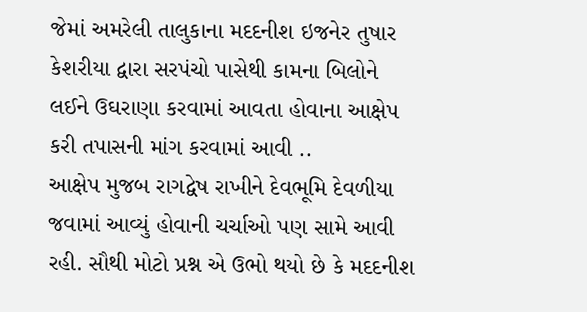જેમાં અમરેલી તાલુકાના મદદનીશ ઇજનેર તુષાર કેશરીયા દ્વારા સરપંચો પાસેથી કામના બિલોને લઈને ઉઘરાણા કરવામાં આવતા હોવાના આક્ષેપ કરી તપાસની માંગ કરવામાં આવી ..
આક્ષેપ મુજબ રાગદ્વેષ રાખીને દેવભૂમિ દેવળીયા જવામાં આવ્યું હોવાની ચર્ચાઓ પણ સામે આવી રહી. સૌથી મોટો પ્રશ્ન એ ઉભો થયો છે કે મદદનીશ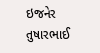ઇજનેર તુષારભાઈ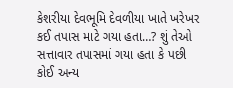કેશરીયા દેવભૂમિ દેવળીયા ખાતે ખરેખર કઈ તપાસ માટે ગયા હતા…? શું તેઓ સત્તાવાર તપાસમાં ગયા હતા કે પછી કોઈ અન્ય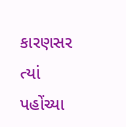કારણસર ત્યાં પહોંચ્યા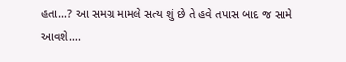હતા…? આ સમગ્ર મામલે સત્ય શું છે તે હવે તપાસ બાદ જ સામે આવશે….